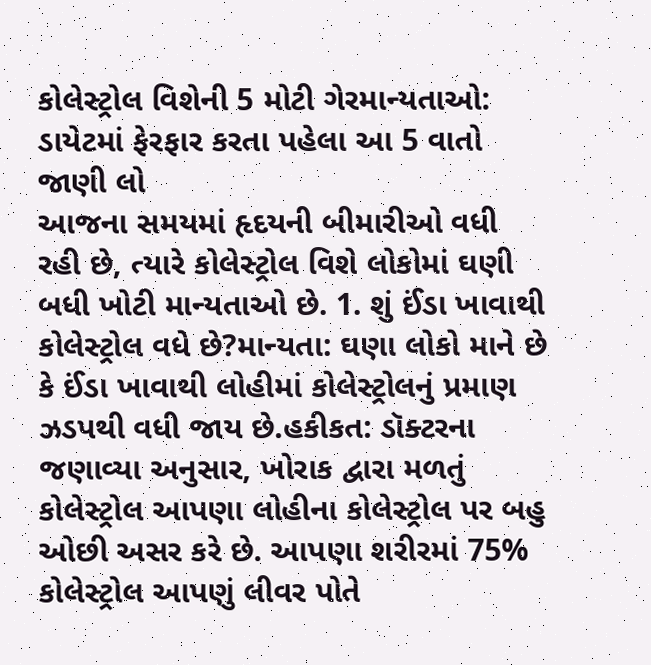કોલેસ્ટ્રોલ વિશેની 5 મોટી ગેરમાન્યતાઓ: ડાયેટમાં ફેરફાર કરતા પહેલા આ 5 વાતો જાણી લો
આજના સમયમાં હૃદયની બીમારીઓ વધી રહી છે, ત્યારે કોલેસ્ટ્રોલ વિશે લોકોમાં ઘણી બધી ખોટી માન્યતાઓ છે. 1. શું ઈંડા ખાવાથી કોલેસ્ટ્રોલ વધે છે?માન્યતા: ઘણા લોકો માને છે કે ઈંડા ખાવાથી લોહીમાં કોલેસ્ટ્રોલનું પ્રમાણ ઝડપથી વધી જાય છે.હકીકત: ડૉક્ટરના જણાવ્યા અનુસાર, ખોરાક દ્વારા મળતું કોલેસ્ટ્રોલ આપણા લોહીના કોલેસ્ટ્રોલ પર બહુ ઓછી અસર કરે છે. આપણા શરીરમાં 75% કોલેસ્ટ્રોલ આપણું લીવર પોતે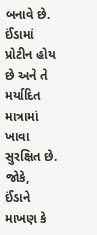બનાવે છે. ઈંડામાં પ્રોટીન હોય છે અને તે મર્યાદિત માત્રામાં ખાવા સુરક્ષિત છે. જોકે, ઈંડાને માખણ કે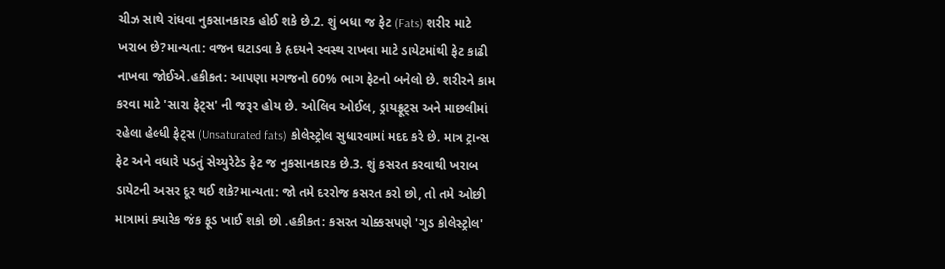ચીઝ સાથે રાંધવા નુકસાનકારક હોઈ શકે છે.2. શું બધા જ ફેટ (Fats) શરીર માટે ખરાબ છે?માન્યતા: વજન ઘટાડવા કે હૃદયને સ્વસ્થ રાખવા માટે ડાયેટમાંથી ફેટ કાઢી નાખવા જોઈએ.હકીકત: આપણા મગજનો 60% ભાગ ફેટનો બનેલો છે. શરીરને કામ કરવા માટે 'સારા ફેટ્સ' ની જરૂર હોય છે. ઓલિવ ઓઈલ, ડ્રાયફ્રૂટ્સ અને માછલીમાં રહેલા હેલ્ધી ફેટ્સ (Unsaturated fats) કોલેસ્ટ્રોલ સુધારવામાં મદદ કરે છે. માત્ર ટ્રાન્સ ફેટ અને વધારે પડતું સેચ્યુરેટેડ ફેટ જ નુકસાનકારક છે.3. શું કસરત કરવાથી ખરાબ ડાયેટની અસર દૂર થઈ શકે?માન્યતા: જો તમે દરરોજ કસરત કરો છો, તો તમે ઓછી માત્રામાં ક્યારેક જંક ફૂડ ખાઈ શકો છો .હકીકત: કસરત ચોક્કસપણે 'ગુડ કોલેસ્ટ્રોલ'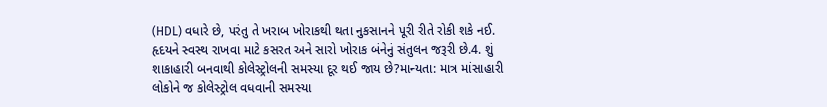(HDL) વધારે છે, પરંતુ તે ખરાબ ખોરાકથી થતા નુકસાનને પૂરી રીતે રોકી શકે નઈ. હૃદયને સ્વસ્થ રાખવા માટે કસરત અને સારો ખોરાક બંનેનું સંતુલન જરૂરી છે.4. શું શાકાહારી બનવાથી કોલેસ્ટ્રોલની સમસ્યા દૂર થઈ જાય છે?માન્યતા: માત્ર માંસાહારી લોકોને જ કોલેસ્ટ્રોલ વધવાની સમસ્યા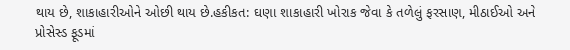થાય છે, શાકાહારીઓને ઓછી થાય છે.હકીકત: ઘણા શાકાહારી ખોરાક જેવા કે તળેલું ફરસાણ, મીઠાઈઓ અને પ્રોસેસ્ડ ફૂડમાં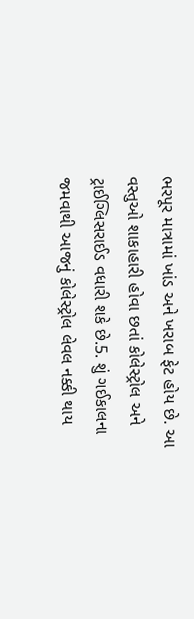ભરપૂર માત્રામાં ખાંડ અને ખરાબ ફેટ હોય છે. આ વસ્તુઓ શાકાહારી હોવા છતાં કોલેસ્ટ્રોલ અને ટ્રાઈગ્લિસરાઈડ વધારી શકે છે.5. શું ગઈકાલના જમવાથી આજનું કોલેસ્ટ્રોલ લેવલ નક્કી થાય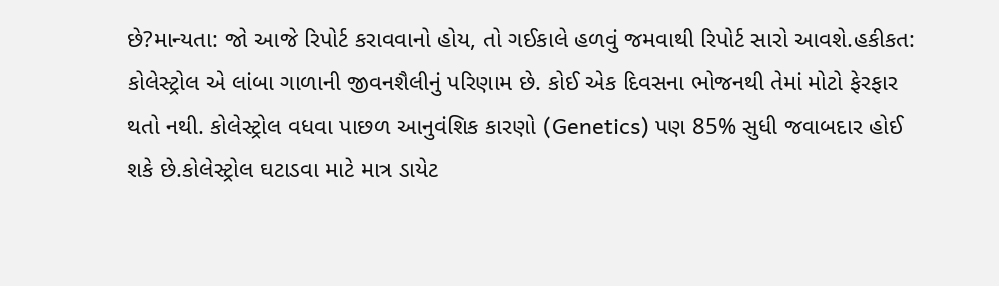છે?માન્યતા: જો આજે રિપોર્ટ કરાવવાનો હોય, તો ગઈકાલે હળવું જમવાથી રિપોર્ટ સારો આવશે.હકીકત: કોલેસ્ટ્રોલ એ લાંબા ગાળાની જીવનશૈલીનું પરિણામ છે. કોઈ એક દિવસના ભોજનથી તેમાં મોટો ફેરફાર થતો નથી. કોલેસ્ટ્રોલ વધવા પાછળ આનુવંશિક કારણો (Genetics) પણ 85% સુધી જવાબદાર હોઈ શકે છે.કોલેસ્ટ્રોલ ઘટાડવા માટે માત્ર ડાયેટ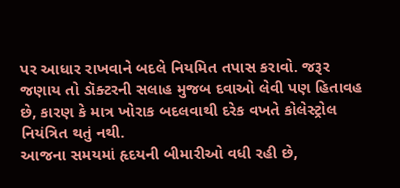પર આધાર રાખવાને બદલે નિયમિત તપાસ કરાવો. જરૂર જણાય તો ડૉક્ટરની સલાહ મુજબ દવાઓ લેવી પણ હિતાવહ છે, કારણ કે માત્ર ખોરાક બદલવાથી દરેક વખતે કોલેસ્ટ્રોલ નિયંત્રિત થતું નથી.
આજના સમયમાં હૃદયની બીમારીઓ વધી રહી છે,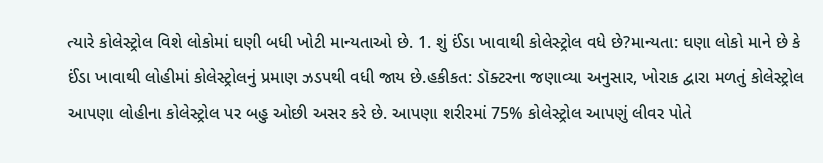ત્યારે કોલેસ્ટ્રોલ વિશે લોકોમાં ઘણી બધી ખોટી માન્યતાઓ છે. 1. શું ઈંડા ખાવાથી કોલેસ્ટ્રોલ વધે છે?માન્યતા: ઘણા લોકો માને છે કે ઈંડા ખાવાથી લોહીમાં કોલેસ્ટ્રોલનું પ્રમાણ ઝડપથી વધી જાય છે.હકીકત: ડૉક્ટરના જણાવ્યા અનુસાર, ખોરાક દ્વારા મળતું કોલેસ્ટ્રોલ આપણા લોહીના કોલેસ્ટ્રોલ પર બહુ ઓછી અસર કરે છે. આપણા શરીરમાં 75% કોલેસ્ટ્રોલ આપણું લીવર પોતે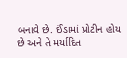બનાવે છે. ઈંડામાં પ્રોટીન હોય છે અને તે મર્યાદિત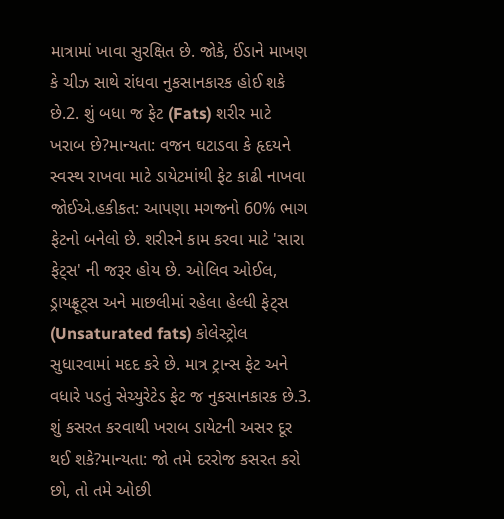માત્રામાં ખાવા સુરક્ષિત છે. જોકે, ઈંડાને માખણ કે ચીઝ સાથે રાંધવા નુકસાનકારક હોઈ શકે છે.2. શું બધા જ ફેટ (Fats) શરીર માટે ખરાબ છે?માન્યતા: વજન ઘટાડવા કે હૃદયને સ્વસ્થ રાખવા માટે ડાયેટમાંથી ફેટ કાઢી નાખવા જોઈએ.હકીકત: આપણા મગજનો 60% ભાગ ફેટનો બનેલો છે. શરીરને કામ કરવા માટે 'સારા ફેટ્સ' ની જરૂર હોય છે. ઓલિવ ઓઈલ, ડ્રાયફ્રૂટ્સ અને માછલીમાં રહેલા હેલ્ધી ફેટ્સ (Unsaturated fats) કોલેસ્ટ્રોલ સુધારવામાં મદદ કરે છે. માત્ર ટ્રાન્સ ફેટ અને વધારે પડતું સેચ્યુરેટેડ ફેટ જ નુકસાનકારક છે.3. શું કસરત કરવાથી ખરાબ ડાયેટની અસર દૂર થઈ શકે?માન્યતા: જો તમે દરરોજ કસરત કરો છો, તો તમે ઓછી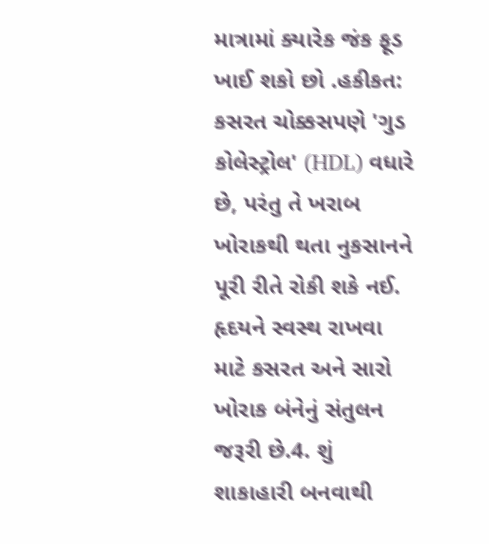માત્રામાં ક્યારેક જંક ફૂડ ખાઈ શકો છો .હકીકત: કસરત ચોક્કસપણે 'ગુડ કોલેસ્ટ્રોલ' (HDL) વધારે છે, પરંતુ તે ખરાબ ખોરાકથી થતા નુકસાનને પૂરી રીતે રોકી શકે નઈ. હૃદયને સ્વસ્થ રાખવા માટે કસરત અને સારો ખોરાક બંનેનું સંતુલન જરૂરી છે.4. શું શાકાહારી બનવાથી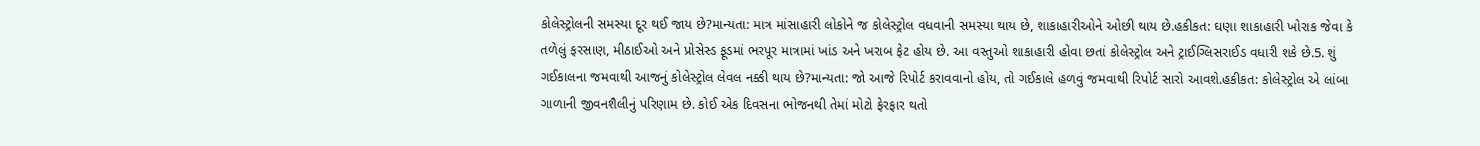કોલેસ્ટ્રોલની સમસ્યા દૂર થઈ જાય છે?માન્યતા: માત્ર માંસાહારી લોકોને જ કોલેસ્ટ્રોલ વધવાની સમસ્યા થાય છે, શાકાહારીઓને ઓછી થાય છે.હકીકત: ઘણા શાકાહારી ખોરાક જેવા કે તળેલું ફરસાણ, મીઠાઈઓ અને પ્રોસેસ્ડ ફૂડમાં ભરપૂર માત્રામાં ખાંડ અને ખરાબ ફેટ હોય છે. આ વસ્તુઓ શાકાહારી હોવા છતાં કોલેસ્ટ્રોલ અને ટ્રાઈગ્લિસરાઈડ વધારી શકે છે.5. શું ગઈકાલના જમવાથી આજનું કોલેસ્ટ્રોલ લેવલ નક્કી થાય છે?માન્યતા: જો આજે રિપોર્ટ કરાવવાનો હોય, તો ગઈકાલે હળવું જમવાથી રિપોર્ટ સારો આવશે.હકીકત: કોલેસ્ટ્રોલ એ લાંબા ગાળાની જીવનશૈલીનું પરિણામ છે. કોઈ એક દિવસના ભોજનથી તેમાં મોટો ફેરફાર થતો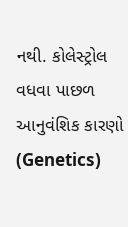નથી. કોલેસ્ટ્રોલ વધવા પાછળ આનુવંશિક કારણો (Genetics)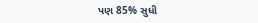પણ 85% સુધી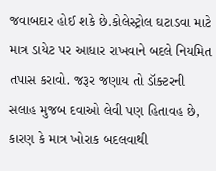જવાબદાર હોઈ શકે છે.કોલેસ્ટ્રોલ ઘટાડવા માટે માત્ર ડાયેટ પર આધાર રાખવાને બદલે નિયમિત તપાસ કરાવો. જરૂર જણાય તો ડૉક્ટરની સલાહ મુજબ દવાઓ લેવી પણ હિતાવહ છે, કારણ કે માત્ર ખોરાક બદલવાથી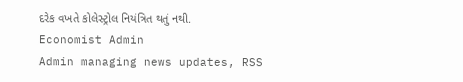દરેક વખતે કોલેસ્ટ્રોલ નિયંત્રિત થતું નથી.
Economist Admin
Admin managing news updates, RSS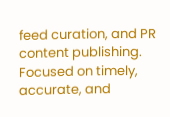feed curation, and PR content publishing. Focused on timely, accurate, and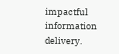impactful information delivery.